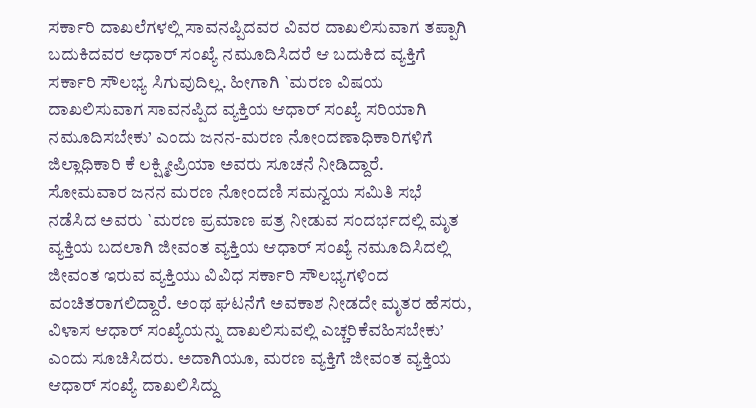ಸರ್ಕಾರಿ ದಾಖಲೆಗಳಲ್ಲಿ ಸಾವನಪ್ಪಿದವರ ವಿವರ ದಾಖಲಿಸುವಾಗ ತಪ್ಪಾಗಿ ಬದುಕಿದವರ ಆಧಾರ್ ಸಂಖ್ಯೆ ನಮೂದಿಸಿದರೆ ಆ ಬದುಕಿದ ವ್ಯಕ್ತಿಗೆ ಸರ್ಕಾರಿ ಸೌಲಭ್ಯ ಸಿಗುವುದಿಲ್ಲ. ಹೀಗಾಗಿ `ಮರಣ ವಿಷಯ ದಾಖಲಿಸುವಾಗ ಸಾವನಪ್ಪಿದ ವ್ಯಕ್ತಿಯ ಆಧಾರ್ ಸಂಖ್ಯೆ ಸರಿಯಾಗಿ ನಮೂದಿಸಬೇಕು’ ಎಂದು ಜನನ-ಮರಣ ನೋಂದಣಾಧಿಕಾರಿಗಳಿಗೆ ಜಿಲ್ಲಾಧಿಕಾರಿ ಕೆ ಲಕ್ಷ್ಮೀಪ್ರಿಯಾ ಅವರು ಸೂಚನೆ ನೀಡಿದ್ದಾರೆ.
ಸೋಮವಾರ ಜನನ ಮರಣ ನೋಂದಣಿ ಸಮನ್ವಯ ಸಮಿತಿ ಸಭೆ ನಡೆಸಿದ ಅವರು `ಮರಣ ಪ್ರಮಾಣ ಪತ್ರ ನೀಡುವ ಸಂದರ್ಭದಲ್ಲಿ ಮೃತ ವ್ಯಕ್ತಿಯ ಬದಲಾಗಿ ಜೀವಂತ ವ್ಯಕ್ತಿಯ ಆಧಾರ್ ಸಂಖ್ಯೆ ನಮೂದಿಸಿದಲ್ಲಿ ಜೀವಂತ ಇರುವ ವ್ಯಕ್ತಿಯು ವಿವಿಧ ಸರ್ಕಾರಿ ಸೌಲಭ್ಯಗಳಿಂದ ವಂಚಿತರಾಗಲಿದ್ದಾರೆ. ಅಂಥ ಘಟನೆಗೆ ಅವಕಾಶ ನೀಡದೇ ಮೃತರ ಹೆಸರು, ವಿಳಾಸ ಆಧಾರ್ ಸಂಖ್ಯೆಯನ್ನು ದಾಖಲಿಸುವಲ್ಲಿ ಎಚ್ಚರಿಕೆವಹಿಸಬೇಕು’ ಎಂದು ಸೂಚಿಸಿದರು. ಅದಾಗಿಯೂ, ಮರಣ ವ್ಯಕ್ತಿಗೆ ಜೀವಂತ ವ್ಯಕ್ತಿಯ ಆಧಾರ್ ಸಂಖ್ಯೆ ದಾಖಲಿಸಿದ್ದು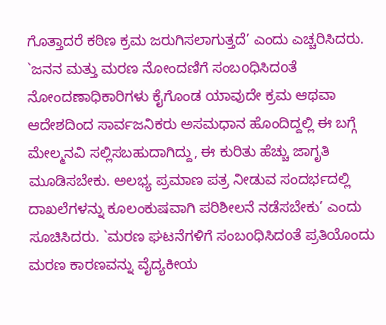ಗೊತ್ತಾದರೆ ಕಠಿಣ ಕ್ರಮ ಜರುಗಿಸಲಾಗುತ್ತದೆ’ ಎಂದು ಎಚ್ಚರಿಸಿದರು.
`ಜನನ ಮತ್ತು ಮರಣ ನೋಂದಣಿಗೆ ಸಂಬoಧಿಸಿದoತೆ ನೋಂದಣಾಧಿಕಾರಿಗಳು ಕೈಗೊಂಡ ಯಾವುದೇ ಕ್ರಮ ಆಥವಾ ಆದೇಶದಿಂದ ಸಾರ್ವಜನಿಕರು ಅಸಮಧಾನ ಹೊಂದಿದ್ದಲ್ಲಿ ಈ ಬಗ್ಗೆ ಮೇಲ್ಮನವಿ ಸಲ್ಲಿಸಬಹುದಾಗಿದ್ದು, ಈ ಕುರಿತು ಹೆಚ್ಚು ಜಾಗೃತಿ ಮೂಡಿಸಬೇಕು. ಅಲಭ್ಯ ಪ್ರಮಾಣ ಪತ್ರ ನೀಡುವ ಸಂದರ್ಭದಲ್ಲಿ ದಾಖಲೆಗಳನ್ನು ಕೂಲಂಕುಷವಾಗಿ ಪರಿಶೀಲನೆ ನಡೆಸಬೇಕು’ ಎಂದು ಸೂಚಿಸಿದರು. `ಮರಣ ಘಟನೆಗಳಿಗೆ ಸಂಬoಧಿಸಿದoತೆ ಪ್ರತಿಯೊಂದು ಮರಣ ಕಾರಣವನ್ನು ವೈದ್ಯಕೀಯ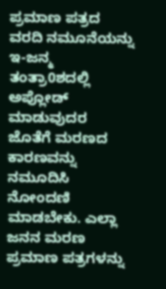ಪ್ರಮಾಣ ಪತ್ರದ ವರದಿ ನಮೂನೆಯನ್ನು ಇ-ಜನ್ಮ ತಂತ್ರಾ0ಶದಲ್ಲಿ ಅಪ್ಲೋಡ್ ಮಾಡುವುದರ ಜೊತೆಗೆ ಮರಣದ ಕಾರಣವನ್ನು ನಮೂದಿಸಿ ನೋಂದಣಿ ಮಾಡಬೇಕು. ಎಲ್ಲಾ ಜನನ ಮರಣ ಪ್ರಮಾಣ ಪತ್ರಗಳನ್ನು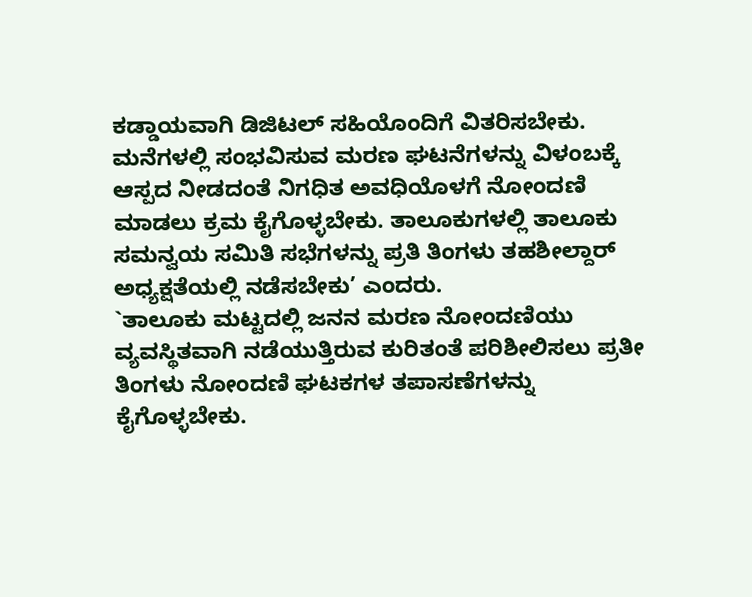ಕಡ್ಡಾಯವಾಗಿ ಡಿಜಿಟಲ್ ಸಹಿಯೊಂದಿಗೆ ವಿತರಿಸಬೇಕು. ಮನೆಗಳಲ್ಲಿ ಸಂಭವಿಸುವ ಮರಣ ಘಟನೆಗಳನ್ನು ವಿಳಂಬಕ್ಕೆ ಆಸ್ಪದ ನೀಡದಂತೆ ನಿಗಧಿತ ಅವಧಿಯೊಳಗೆ ನೋಂದಣಿ ಮಾಡಲು ಕ್ರಮ ಕೈಗೊಳ್ಳಬೇಕು. ತಾಲೂಕುಗಳಲ್ಲಿ ತಾಲೂಕು ಸಮನ್ವಯ ಸಮಿತಿ ಸಭೆಗಳನ್ನು ಪ್ರತಿ ತಿಂಗಳು ತಹಶೀಲ್ದಾರ್ ಅಧ್ಯಕ್ಷತೆಯಲ್ಲಿ ನಡೆಸಬೇಕು’ ಎಂದರು.
`ತಾಲೂಕು ಮಟ್ಟದಲ್ಲಿ ಜನನ ಮರಣ ನೋಂದಣಿಯು ವ್ಯವಸ್ಥಿತವಾಗಿ ನಡೆಯುತ್ತಿರುವ ಕುರಿತಂತೆ ಪರಿಶೀಲಿಸಲು ಪ್ರತೀ ತಿಂಗಳು ನೋಂದಣಿ ಘಟಕಗಳ ತಪಾಸಣೆಗಳನ್ನು ಕೈಗೊಳ್ಳಬೇಕು.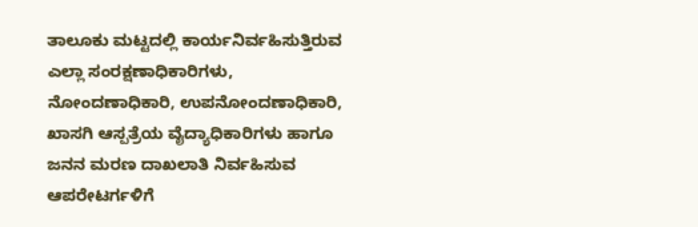ತಾಲೂಕು ಮಟ್ಟದಲ್ಲಿ ಕಾರ್ಯನಿರ್ವಹಿಸುತ್ತಿರುವ ಎಲ್ಲಾ ಸಂರಕ್ಷಣಾಧಿಕಾರಿಗಳು, ನೋಂದಣಾಧಿಕಾರಿ, ಉಪನೋಂದಣಾಧಿಕಾರಿ, ಖಾಸಗಿ ಆಸ್ಪತ್ರೆಯ ವೈದ್ಯಾಧಿಕಾರಿಗಳು ಹಾಗೂ ಜನನ ಮರಣ ದಾಖಲಾತಿ ನಿರ್ವಹಿಸುವ ಆಪರೇಟರ್ಗಳಿಗೆ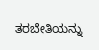ತರಬೇತಿಯನ್ನು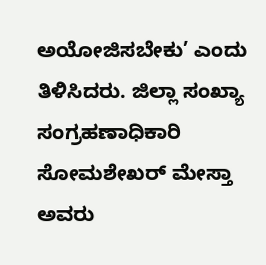ಅಯೋಜಿಸಬೇಕು’ ಎಂದು ತಿಳಿಸಿದರು. ಜಿಲ್ಲಾ ಸಂಖ್ಯಾ ಸಂಗ್ರಹಣಾಧಿಕಾರಿ ಸೋಮಶೇಖರ್ ಮೇಸ್ತಾ ಅವರು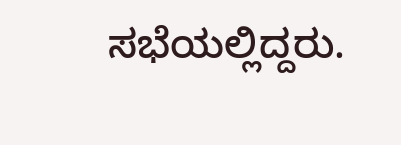ಸಭೆಯಲ್ಲಿದ್ದರು.